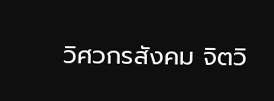วิศวกรสังคม จิตวิ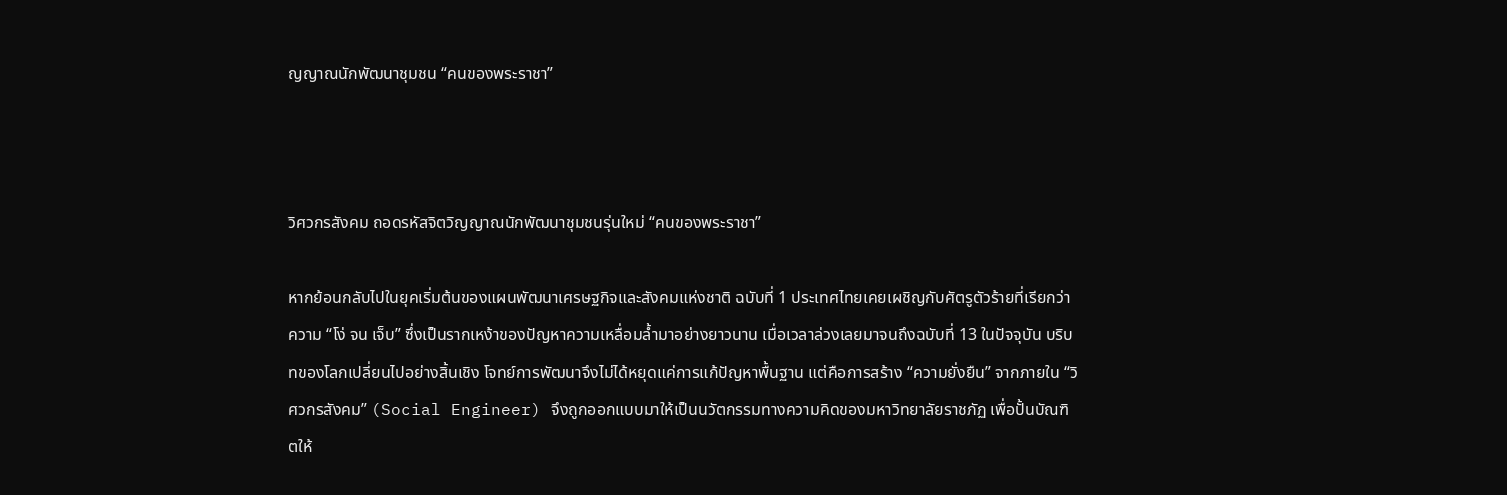ญญาณนักพัฒนาชุมชน “คนของพระราชา”



วิศวกรสังคม ถอดรหัสจิตวิญญาณนักพัฒนาชุมชนรุ่นใหม่ “คนของพระราชา”

หากย้อนกลับไปในยุคเริ่มต้นของแผนพัฒนาเศรษฐกิจและสังคมแห่งชาติ ฉบับที่ 1 ประเทศไทยเคยเผชิญกับศัตรูตัวร้ายที่เรียกว่าความ “โง่ จน เจ็บ” ซึ่งเป็นรากเหง้าของปัญหาความเหลื่อมล้ำมาอย่างยาวนาน เมื่อเวลาล่วงเลยมาจนถึงฉบับที่ 13 ในปัจจุบัน บริบทของโลกเปลี่ยนไปอย่างสิ้นเชิง โจทย์การพัฒนาจึงไม่ได้หยุดแค่การแก้ปัญหาพื้นฐาน แต่คือการสร้าง “ความยั่งยืน” จากภายใน “วิศวกรสังคม” (Social Engineer) จึงถูกออกแบบมาให้เป็นนวัตกรรมทางความคิดของมหาวิทยาลัยราชภัฏ เพื่อปั้นบัณฑิตให้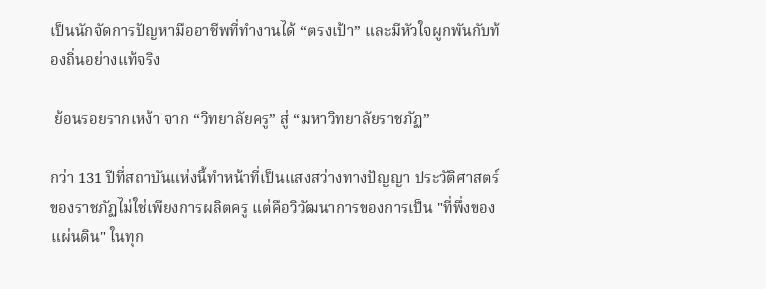เป็นนักจัดการปัญหามืออาชีพที่ทำงานได้ “ตรงเป้า” และมีหัวใจผูกพันกับท้องถิ่นอย่างแท้จริง

 ย้อนรอยรากเหง้า จาก “วิทยาลัยครู” สู่ “มหาวิทยาลัยราชภัฏ”

กว่า 131 ปีที่สถาบันแห่งนี้ทำหน้าที่เป็นแสงสว่างทางปัญญา ประวัติศาสตร์ของราชภัฏไม่ใช่เพียงการผลิตครู แต่คือวิวัฒนาการของการเป็น "ที่พึ่งของแผ่นดิน" ในทุก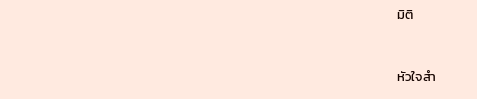มิติ


หัวใจสำ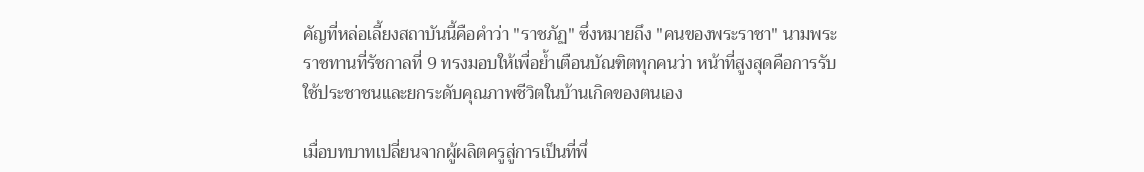คัญที่หล่อเลี้ยงสถาบันนี้คือคำว่า "ราชภัฏ" ซึ่งหมายถึง "คนของพระราชา" นามพระราชทานที่รัชกาลที่ 9 ทรงมอบให้เพื่อย้ำเตือนบัณฑิตทุกคนว่า หน้าที่สูงสุดคือการรับใช้ประชาชนและยกระดับคุณภาพชีวิตในบ้านเกิดของตนเอง

เมื่อบทบาทเปลี่ยนจากผู้ผลิตครูสู่การเป็นที่พึ่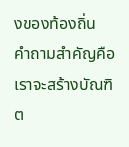งของท้องถิ่น
คำถามสำคัญคือเราจะสร้างบัณฑิต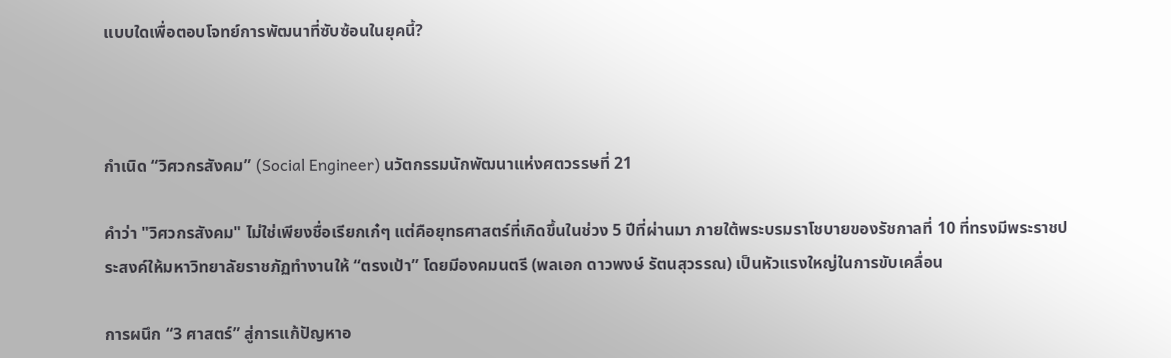แบบใดเพื่อตอบโจทย์การพัฒนาที่ซับซ้อนในยุคนี้?



กำเนิด “วิศวกรสังคม” (Social Engineer) นวัตกรรมนักพัฒนาแห่งศตวรรษที่ 21

คำว่า "วิศวกรสังคม" ไม่ใช่เพียงชื่อเรียกเก๋ๆ แต่คือยุทธศาสตร์ที่เกิดขึ้นในช่วง 5 ปีที่ผ่านมา ภายใต้พระบรมราโชบายของรัชกาลที่ 10 ที่ทรงมีพระราชประสงค์ให้มหาวิทยาลัยราชภัฏทำงานให้ “ตรงเป้า” โดยมีองคมนตรี (พลเอก ดาวพงษ์ รัตนสุวรรณ) เป็นหัวแรงใหญ่ในการขับเคลื่อน

การผนึก “3 ศาสตร์” สู่การแก้ปัญหาอ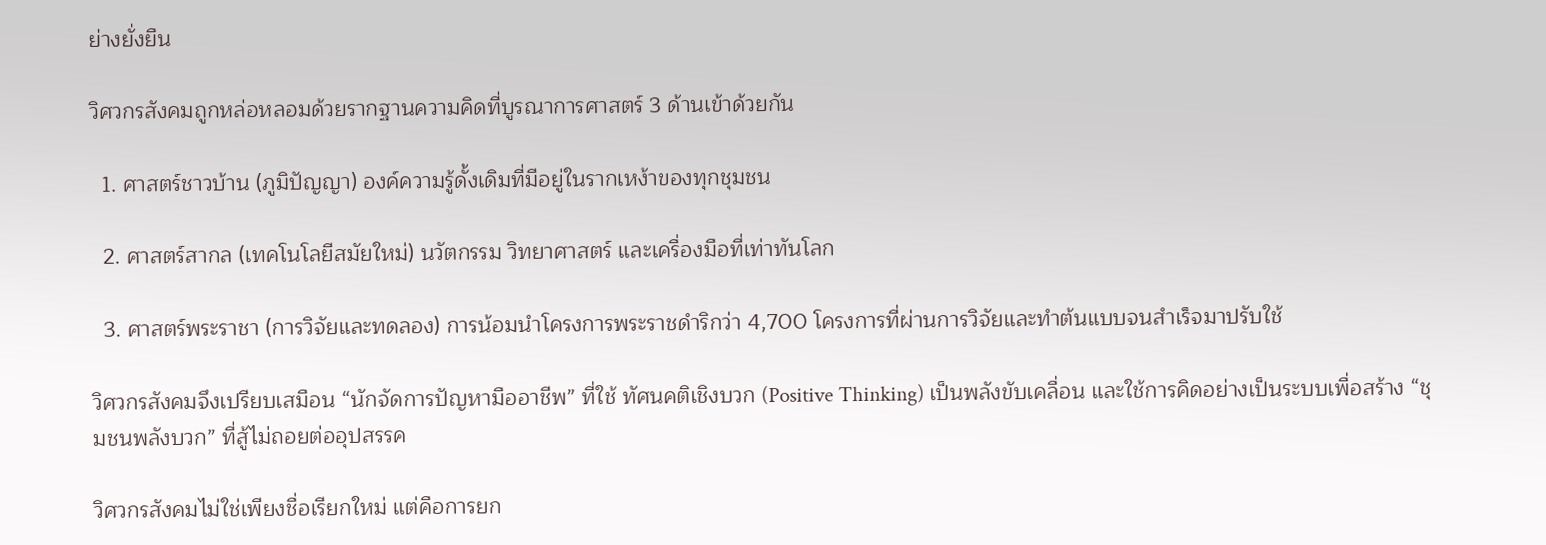ย่างยั่งยืน

วิศวกรสังคมถูกหล่อหลอมด้วยรากฐานความคิดที่บูรณาการศาสตร์ 3 ด้านเข้าด้วยกัน

  1. ศาสตร์ชาวบ้าน (ภูมิปัญญา) องค์ความรู้ดั้งเดิมที่มีอยู่ในรากเหง้าของทุกชุมชน

  2. ศาสตร์สากล (เทคโนโลยีสมัยใหม่) นวัตกรรม วิทยาศาสตร์ และเครื่องมือที่เท่าทันโลก

  3. ศาสตร์พระราชา (การวิจัยและทดลอง) การน้อมนำโครงการพระราชดำริกว่า 4,700 โครงการที่ผ่านการวิจัยและทำต้นแบบจนสำเร็จมาปรับใช้

วิศวกรสังคมจึงเปรียบเสมือน “นักจัดการปัญหามืออาชีพ” ที่ใช้ ทัศนคติเชิงบวก (Positive Thinking) เป็นพลังขับเคลื่อน และใช้การคิดอย่างเป็นระบบเพื่อสร้าง “ชุมชนพลังบวก” ที่สู้ไม่ถอยต่ออุปสรรค

วิศวกรสังคมไม่ใช่เพียงชื่อเรียกใหม่ แต่คือการยก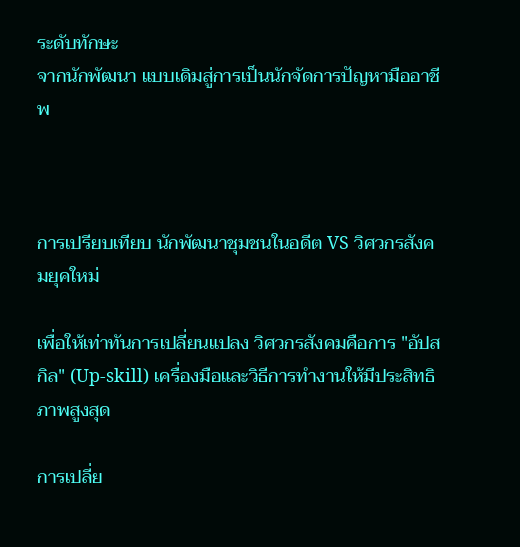ระดับทักษะ
จากนักพัฒนา แบบเดิมสู่การเป็นนักจัดการปัญหามืออาชีพ



การเปรียบเทียบ นักพัฒนาชุมชนในอดีต VS วิศวกรสังคมยุคใหม่

เพื่อให้เท่าทันการเปลี่ยนแปลง วิศวกรสังคมคือการ "อัปสกิล" (Up-skill) เครื่องมือและวิธีการทำงานให้มีประสิทธิภาพสูงสุด

การเปลี่ย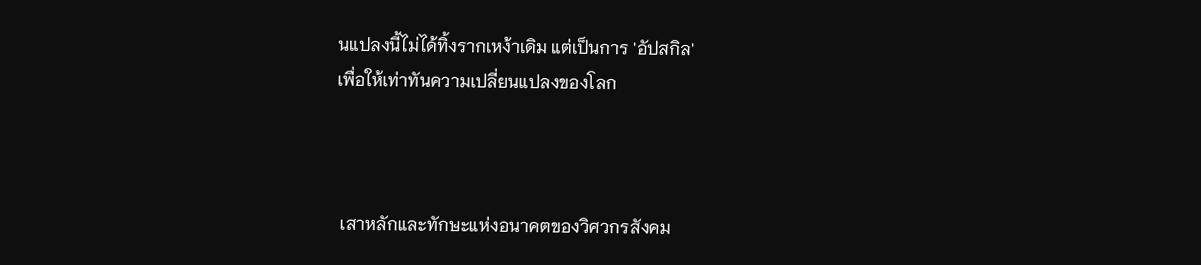นแปลงนี้ไม่ได้ทิ้งรากเหง้าเดิม แต่เป็นการ 'อัปสกิล'
เพื่อให้เท่าทันความเปลี่ยนแปลงของโลก



 เสาหลักและทักษะแห่งอนาคตของวิศวกรสังคม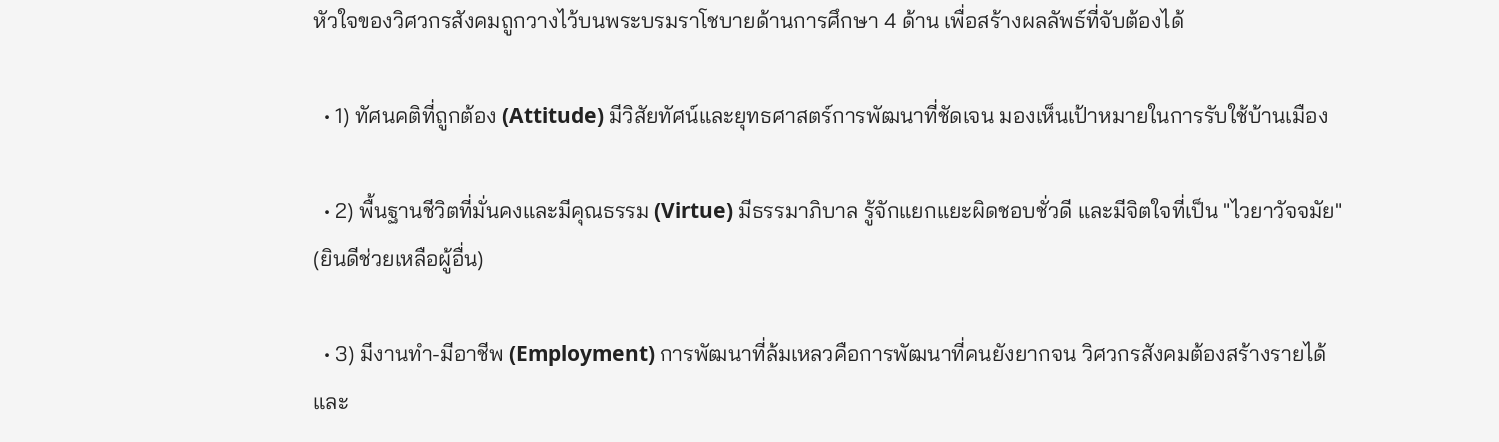หัวใจของวิศวกรสังคมถูกวางไว้บนพระบรมราโชบายด้านการศึกษา 4 ด้าน เพื่อสร้างผลลัพธ์ที่จับต้องได้

  • 1) ทัศนคติที่ถูกต้อง (Attitude) มีวิสัยทัศน์และยุทธศาสตร์การพัฒนาที่ชัดเจน มองเห็นเป้าหมายในการรับใช้บ้านเมือง

  • 2) พื้นฐานชีวิตที่มั่นคงและมีคุณธรรม (Virtue) มีธรรมาภิบาล รู้จักแยกแยะผิดชอบชั่วดี และมีจิตใจที่เป็น "ไวยาวัจจมัย" (ยินดีช่วยเหลือผู้อื่น)

  • 3) มีงานทำ-มีอาชีพ (Employment) การพัฒนาที่ล้มเหลวคือการพัฒนาที่คนยังยากจน วิศวกรสังคมต้องสร้างรายได้และ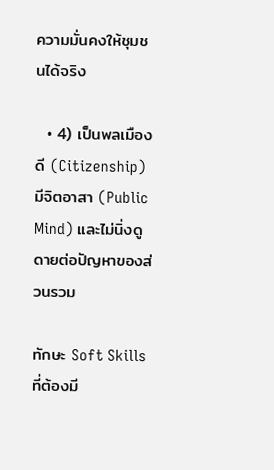ความมั่นคงให้ชุมชนได้จริง

  • 4) เป็นพลเมืองดี (Citizenship) มีจิตอาสา (Public Mind) และไม่นิ่งดูดายต่อปัญหาของส่วนรวม

ทักษะ Soft Skills ที่ต้องมี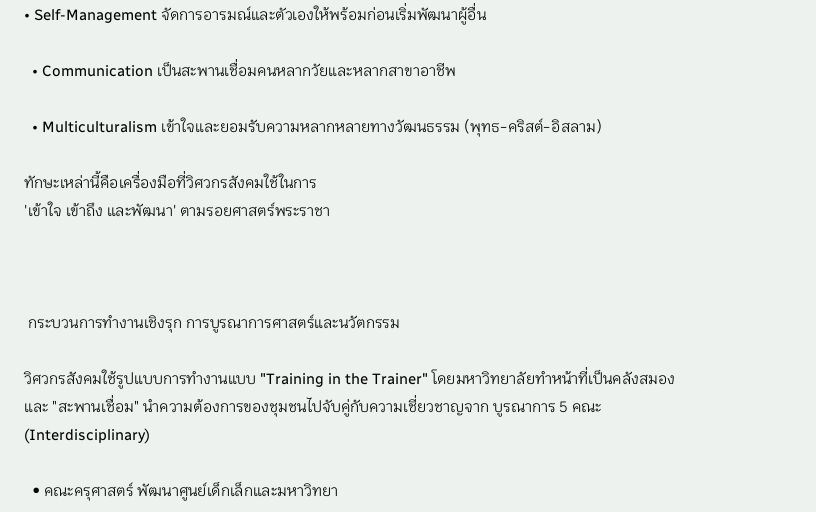• Self-Management จัดการอารมณ์และตัวเองให้พร้อมก่อนเริ่มพัฒนาผู้อื่น

  • Communication เป็นสะพานเชื่อมคนหลากวัยและหลากสาขาอาชีพ

  • Multiculturalism เข้าใจและยอมรับความหลากหลายทางวัฒนธรรม (พุทธ-คริสต์-อิสลาม)

ทักษะเหล่านี้คือเครื่องมือที่วิศวกรสังคมใช้ในการ
'เข้าใจ เข้าถึง และพัฒนา' ตามรอยศาสตร์พระราชา



 กระบวนการทำงานเชิงรุก การบูรณาการศาสตร์และนวัตกรรม

วิศวกรสังคมใช้รูปแบบการทำงานแบบ "Training in the Trainer" โดยมหาวิทยาลัยทำหน้าที่เป็นคลังสมองและ "สะพานเชื่อม" นำความต้องการของชุมชนไปจับคู่กับความเชี่ยวชาญจาก บูรณาการ 5 คณะ (Interdisciplinary)

  • คณะครุศาสตร์ พัฒนาศูนย์เด็กเล็กและมหาวิทยา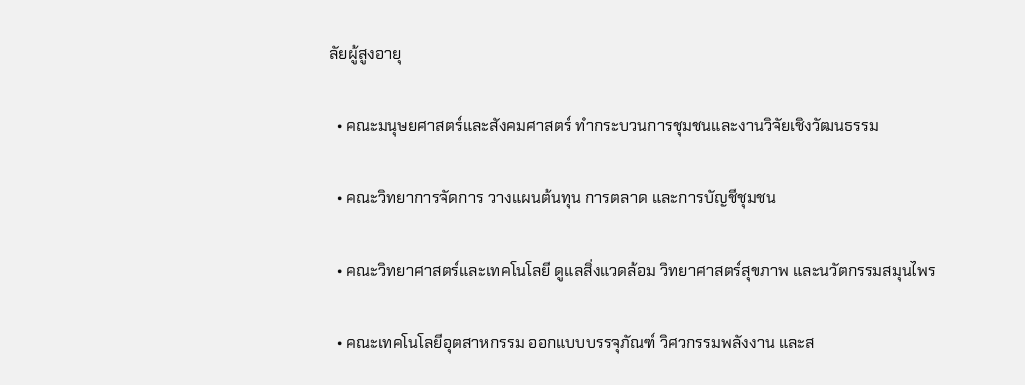ลัยผู้สูงอายุ

  • คณะมนุษยศาสตร์และสังคมศาสตร์ ทำกระบวนการชุมชนและงานวิจัยเชิงวัฒนธรรม

  • คณะวิทยาการจัดการ วางแผนต้นทุน การตลาด และการบัญชีชุมชน

  • คณะวิทยาศาสตร์และเทคโนโลยี ดูแลสิ่งแวดล้อม วิทยาศาสตร์สุขภาพ และนวัตกรรมสมุนไพร

  • คณะเทคโนโลยีอุตสาหกรรม ออกแบบบรรจุภัณฑ์ วิศวกรรมพลังงาน และส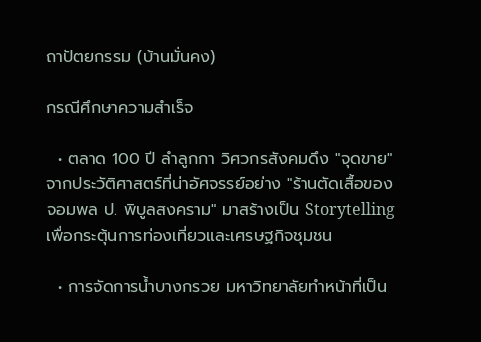ถาปัตยกรรม (บ้านมั่นคง)

กรณีศึกษาความสำเร็จ

  • ตลาด 100 ปี ลำลูกกา วิศวกรสังคมดึง "จุดขาย" จากประวัติศาสตร์ที่น่าอัศจรรย์อย่าง "ร้านตัดเสื้อของจอมพล ป. พิบูลสงคราม" มาสร้างเป็น Storytelling เพื่อกระตุ้นการท่องเที่ยวและเศรษฐกิจชุมชน

  • การจัดการน้ำบางกรวย มหาวิทยาลัยทำหน้าที่เป็น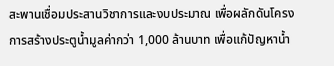สะพานเชื่อมประสานวิชาการและงบประมาณ เพื่อผลักดันโครงการสร้างประตูน้ำมูลค่ากว่า 1,000 ล้านบาท เพื่อแก้ปัญหาน้ำ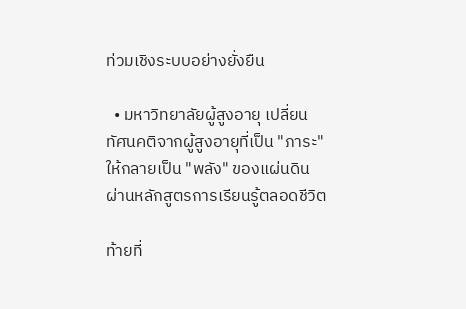ท่วมเชิงระบบอย่างยั่งยืน

  • มหาวิทยาลัยผู้สูงอายุ เปลี่ยนทัศนคติจากผู้สูงอายุที่เป็น "ภาระ" ให้กลายเป็น "พลัง" ของแผ่นดินผ่านหลักสูตรการเรียนรู้ตลอดชีวิต

ท้ายที่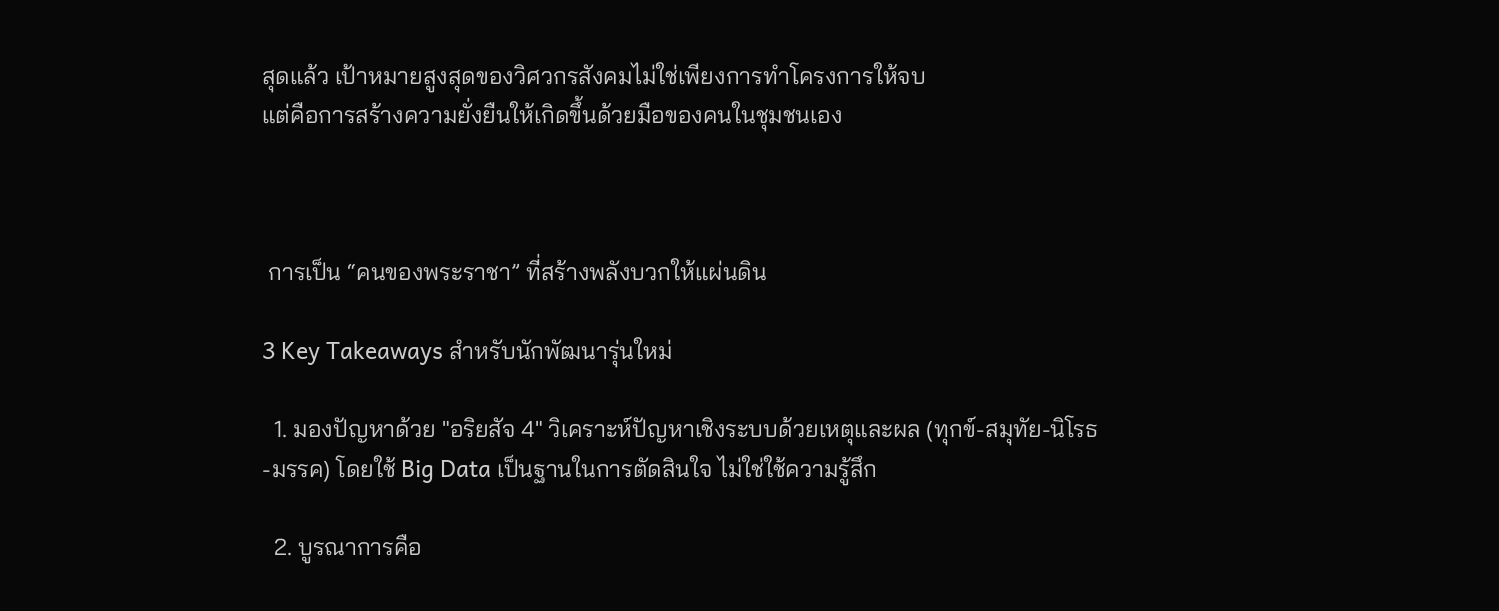สุดแล้ว เป้าหมายสูงสุดของวิศวกรสังคมไม่ใช่เพียงการทำโครงการให้จบ
แต่คือการสร้างความยั่งยืนให้เกิดขึ้นด้วยมือของคนในชุมชนเอง



 การเป็น “คนของพระราชา” ที่สร้างพลังบวกให้แผ่นดิน

3 Key Takeaways สำหรับนักพัฒนารุ่นใหม่

  1. มองปัญหาด้วย "อริยสัจ 4" วิเคราะห์ปัญหาเชิงระบบด้วยเหตุและผล (ทุกข์-สมุทัย-นิโรธ-มรรค) โดยใช้ Big Data เป็นฐานในการตัดสินใจ ไม่ใช่ใช้ความรู้สึก

  2. บูรณาการคือ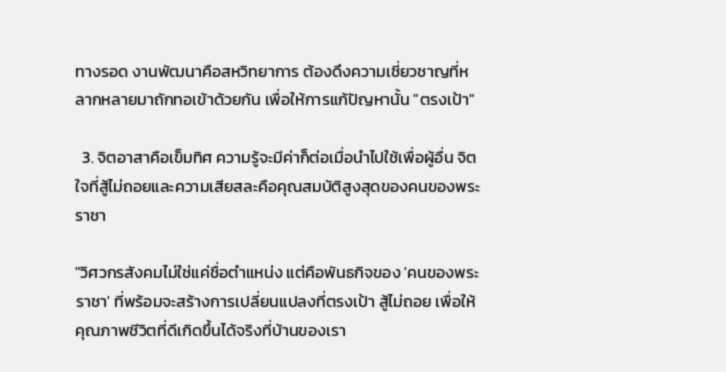ทางรอด งานพัฒนาคือสหวิทยาการ ต้องดึงความเชี่ยวชาญที่หลากหลายมาถักทอเข้าด้วยกัน เพื่อให้การแก้ปัญหานั้น "ตรงเป้า"

  3. จิตอาสาคือเข็มทิศ ความรู้จะมีค่าก็ต่อเมื่อนำไปใช้เพื่อผู้อื่น จิตใจที่สู้ไม่ถอยและความเสียสละคือคุณสมบัติสูงสุดของคนของพระราชา

"วิศวกรสังคมไม่ใช่แค่ชื่อตำแหน่ง แต่คือพันธกิจของ 'คนของพระราชา' ที่พร้อมจะสร้างการเปลี่ยนแปลงที่ตรงเป้า สู้ไม่ถอย เพื่อให้คุณภาพชีวิตที่ดีเกิดขึ้นได้จริงที่บ้านของเรา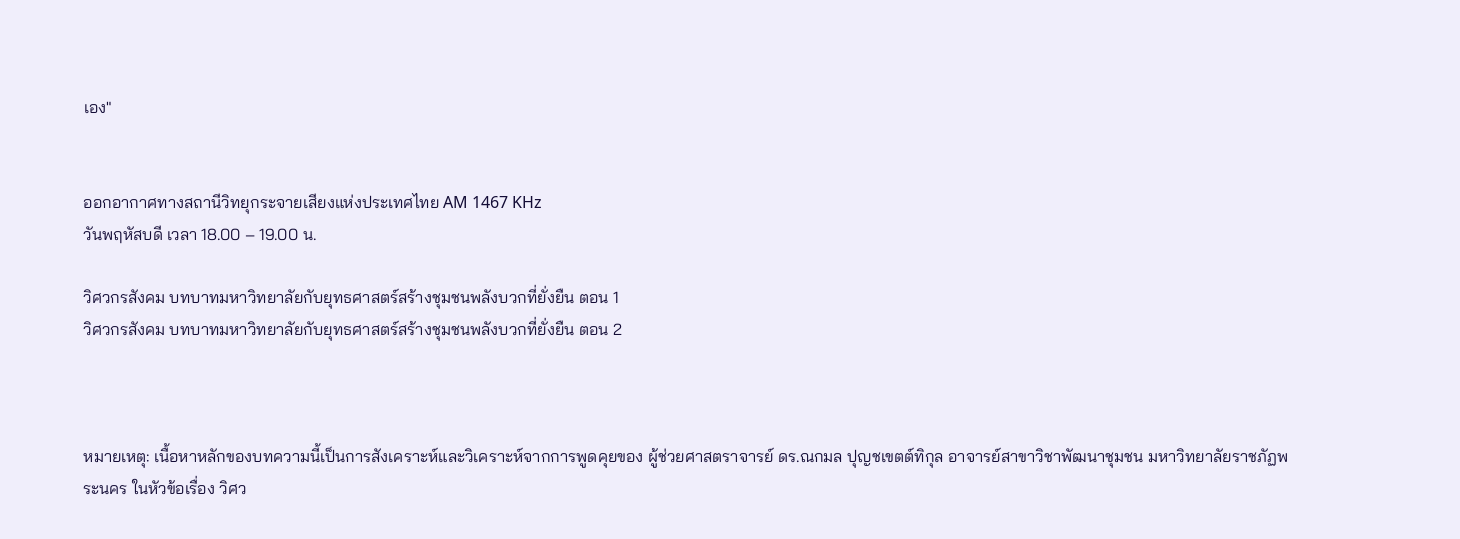เอง"


ออกอากาศทางสถานีวิทยุกระจายเสียงแห่งประเทศไทย AM 1467 KHz
วันพฤหัสบดี เวลา 18.00 – 19.00 น.

วิศวกรสังคม บทบาทมหาวิทยาลัยกับยุทธศาสตร์สร้างชุมชนพลังบวกที่ยั่งยืน ตอน 1
วิศวกรสังคม บทบาทมหาวิทยาลัยกับยุทธศาสตร์สร้างชุมชนพลังบวกที่ยั่งยืน ตอน 2



หมายเหตุ: เนื้อหาหลักของบทความนี้เป็นการสังเคราะห์และวิเคราะห์จากการพูดคุยของ ผู้ช่วยศาสตราจารย์ ดร.ณกมล ปุญชเขตต์ทิกุล อาจารย์สาขาวิชาพัฒนาชุมชน มหาวิทยาลัยราชภัฏพระนคร ในหัวข้อเรื่อง วิศว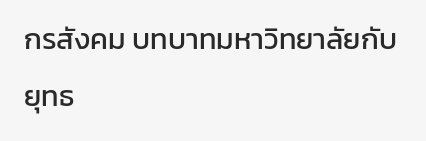กรสังคม บทบาทมหาวิทยาลัยกับยุทธ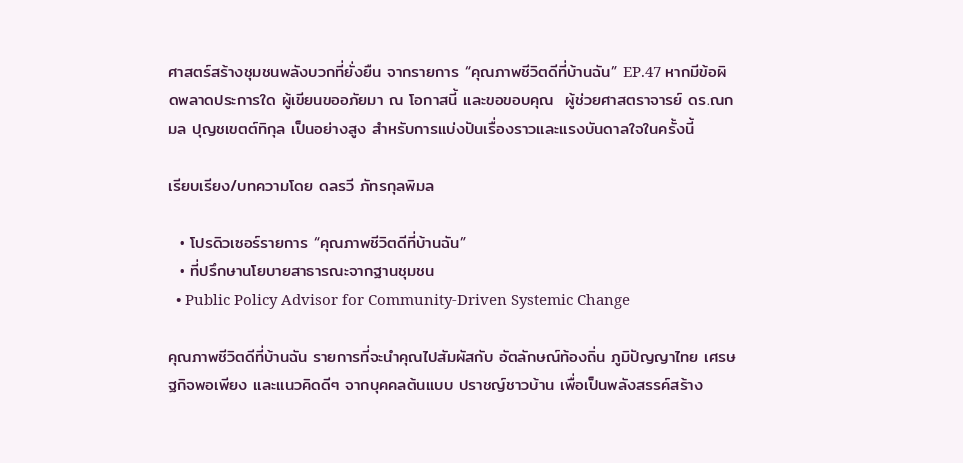ศาสตร์สร้างชุมชนพลังบวกที่ยั่งยืน จากรายการ “คุณภาพชีวิตดีที่บ้านฉัน” EP.47 หากมีข้อผิดพลาดประการใด ผู้เขียนขออภัยมา ณ โอกาสนี้ และขอขอบคุณ  ผู้ช่วยศาสตราจารย์ ดร.ณกมล ปุญชเขตต์ทิกุล เป็นอย่างสูง สำหรับการแบ่งปันเรื่องราวและแรงบันดาลใจในครั้งนี้

เรียบเรียง/บทความโดย ดลรวี ภัทรกุลพิมล

  • โปรดิวเซอร์รายการ “คุณภาพชีวิตดีที่บ้านฉัน”
  • ที่ปรึกษานโยบายสาธารณะจากฐานชุมชน
  • Public Policy Advisor for Community-Driven Systemic Change

คุณภาพชีวิตดีที่บ้านฉัน รายการที่จะนำคุณไปสัมผัสกับ อัตลักษณ์ท้องถิ่น ภูมิปัญญาไทย เศรษฐกิจพอเพียง และแนวคิดดีๆ จากบุคคลต้นแบบ ปราชญ์ชาวบ้าน เพื่อเป็นพลังสรรค์สร้าง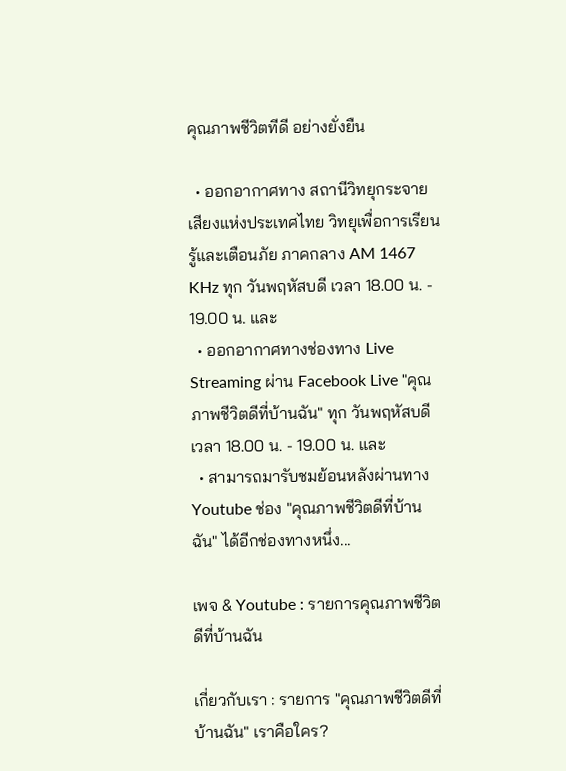คุณภาพชีวิตทีดี อย่างยั่งยืน

  • ออกอากาศทาง สถานีวิทยุกระจายเสียงแห่งประเทศไทย วิทยุเพื่อการเรียนรู้และเตือนภัย ภาคกลาง AM 1467 KHz ทุก วันพฤหัสบดี เวลา 18.00 น. - 19.00 น. และ
  • ออกอากาศทางช่องทาง Live Streaming ผ่าน Facebook Live "คุณภาพชีวิตดีที่บ้านฉัน" ทุก วันพฤหัสบดี เวลา 18.00 น. - 19.00 น. และ
  • สามารถมารับชมย้อนหลังผ่านทาง Youtube ช่อง "คุณภาพชีวิตดีที่บ้านฉัน" ได้อีกช่องทางหนึ่ง...

เพจ & Youtube : รายการคุณภาพชีวิตดีที่บ้านฉัน

เกี่ยวกับเรา : รายการ "คุณภาพชีวิตดีที่บ้านฉัน" เราคือใคร?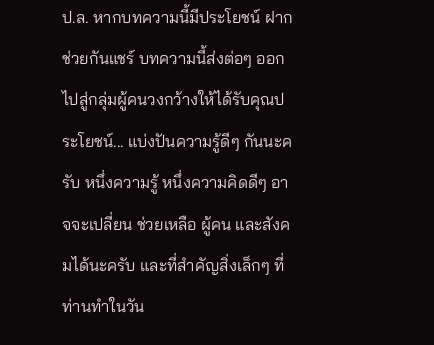ป.ล. หากบทความนี้มีประโยชน์ ฝากช่วยกันแชร์ บทความนี้ส่งต่อๆ ออกไปสู่กลุ่มผู้คนวงกว้างให้ได้รับคุณประโยชน์... แบ่งปันความรู้ดีๆ กันนะครับ หนึ่งความรู้ หนึ่งความคิดดีๆ อาจจะเปลี่ยน ช่วยเหลือ ผู้คน และสังคมได้นะครับ และที่สำคัญสิ่งเล็กๆ ที่ท่านทำในวัน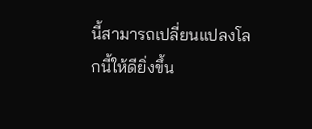นี้สามารถเปลี่ยนแปลงโลกนี้ให้ดียิ่งขึ้น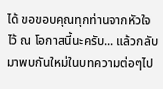ได้ ขอขอบคุณทุกท่านจากหัวใจ ไว้ ณ โอกาสนี้นะครับ... แล้วกลับมาพบกันใหม่ในบทความต่อๆไป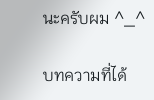นะครับผม ^_^

บทความที่ได้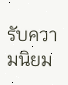รับความนิยม